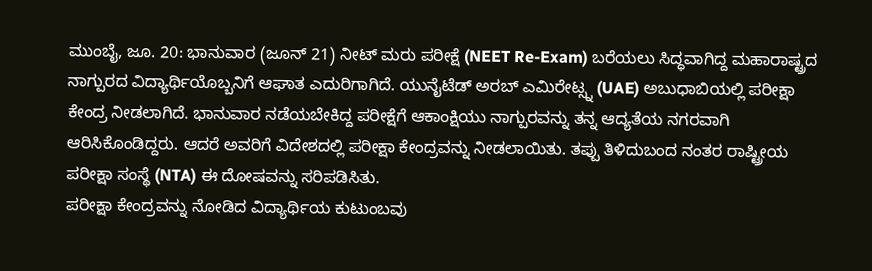ಮುಂಬೈ, ಜೂ. 20: ಭಾನುವಾರ (ಜೂನ್ 21) ನೀಟ್ ಮರು ಪರೀಕ್ಷೆ (NEET Re-Exam) ಬರೆಯಲು ಸಿದ್ಧವಾಗಿದ್ದ ಮಹಾರಾಷ್ಟ್ರದ ನಾಗ್ಪುರದ ವಿದ್ಯಾರ್ಥಿಯೊಬ್ಬನಿಗೆ ಆಘಾತ ಎದುರಿಗಾಗಿದೆ. ಯುನೈಟೆಡ್ ಅರಬ್ ಎಮಿರೇಟ್ಸ್ನ (UAE) ಅಬುಧಾಬಿಯಲ್ಲಿ ಪರೀಕ್ಷಾ ಕೇಂದ್ರ ನೀಡಲಾಗಿದೆ. ಭಾನುವಾರ ನಡೆಯಬೇಕಿದ್ದ ಪರೀಕ್ಷೆಗೆ ಆಕಾಂಕ್ಷಿಯು ನಾಗ್ಪುರವನ್ನು ತನ್ನ ಆದ್ಯತೆಯ ನಗರವಾಗಿ ಆರಿಸಿಕೊಂಡಿದ್ದರು. ಆದರೆ ಅವರಿಗೆ ವಿದೇಶದಲ್ಲಿ ಪರೀಕ್ಷಾ ಕೇಂದ್ರವನ್ನು ನೀಡಲಾಯಿತು. ತಪ್ಪು ತಿಳಿದುಬಂದ ನಂತರ ರಾಷ್ಟ್ರೀಯ ಪರೀಕ್ಷಾ ಸಂಸ್ಥೆ (NTA) ಈ ದೋಷವನ್ನು ಸರಿಪಡಿಸಿತು.
ಪರೀಕ್ಷಾ ಕೇಂದ್ರವನ್ನು ನೋಡಿದ ವಿದ್ಯಾರ್ಥಿಯ ಕುಟುಂಬವು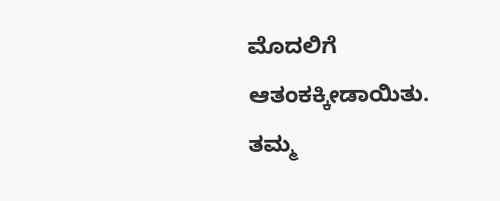ಮೊದಲಿಗೆ ಆತಂಕಕ್ಕೀಡಾಯಿತು. ತಮ್ಮ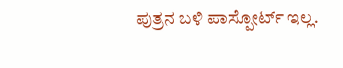ಪುತ್ರನ ಬಳಿ ಪಾಸ್ಪೋರ್ಟ್ ಇಲ್ಲ.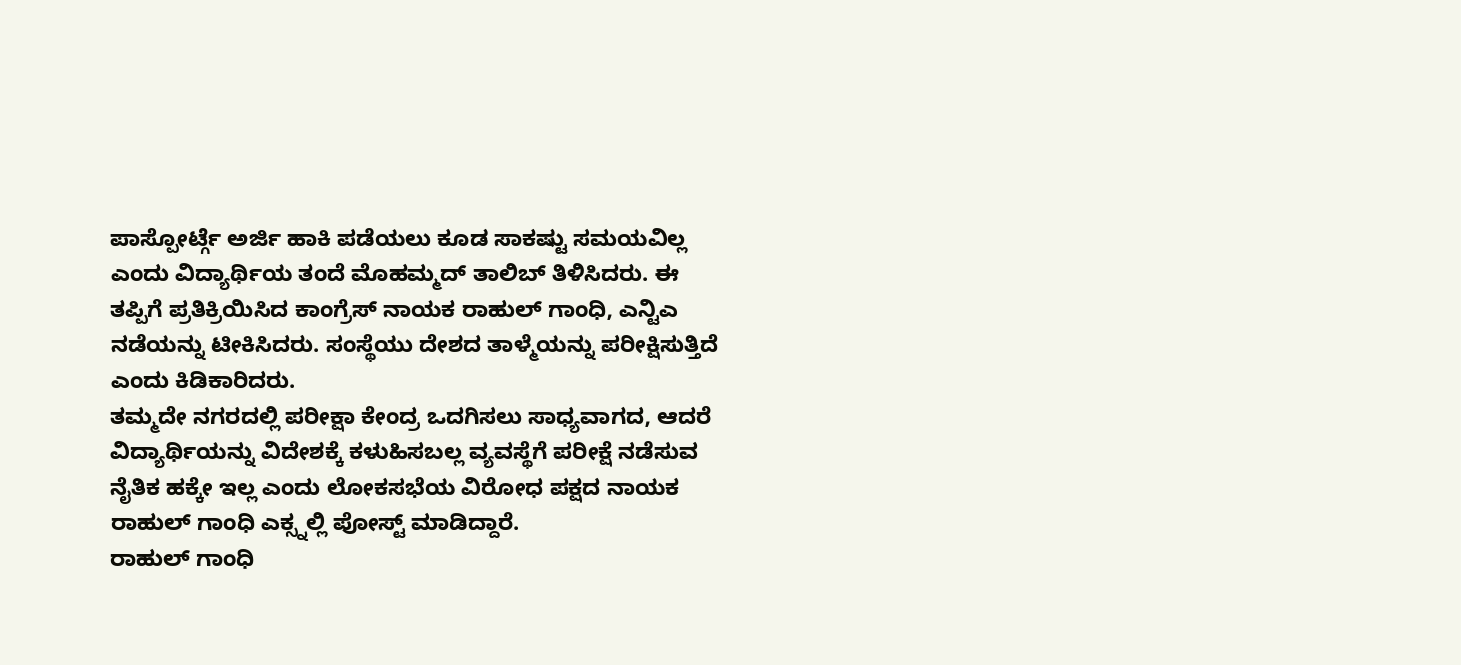ಪಾಸ್ಪೋರ್ಟ್ಗೆ ಅರ್ಜಿ ಹಾಕಿ ಪಡೆಯಲು ಕೂಡ ಸಾಕಷ್ಟು ಸಮಯವಿಲ್ಲ ಎಂದು ವಿದ್ಯಾರ್ಥಿಯ ತಂದೆ ಮೊಹಮ್ಮದ್ ತಾಲಿಬ್ ತಿಳಿಸಿದರು. ಈ ತಪ್ಪಿಗೆ ಪ್ರತಿಕ್ರಿಯಿಸಿದ ಕಾಂಗ್ರೆಸ್ ನಾಯಕ ರಾಹುಲ್ ಗಾಂಧಿ, ಎನ್ಟಿಎ ನಡೆಯನ್ನು ಟೀಕಿಸಿದರು. ಸಂಸ್ಥೆಯು ದೇಶದ ತಾಳ್ಮೆಯನ್ನು ಪರೀಕ್ಷಿಸುತ್ತಿದೆ ಎಂದು ಕಿಡಿಕಾರಿದರು.
ತಮ್ಮದೇ ನಗರದಲ್ಲಿ ಪರೀಕ್ಷಾ ಕೇಂದ್ರ ಒದಗಿಸಲು ಸಾಧ್ಯವಾಗದ, ಆದರೆ ವಿದ್ಯಾರ್ಥಿಯನ್ನು ವಿದೇಶಕ್ಕೆ ಕಳುಹಿಸಬಲ್ಲ ವ್ಯವಸ್ಥೆಗೆ ಪರೀಕ್ಷೆ ನಡೆಸುವ ನೈತಿಕ ಹಕ್ಕೇ ಇಲ್ಲ ಎಂದು ಲೋಕಸಭೆಯ ವಿರೋಧ ಪಕ್ಷದ ನಾಯಕ ರಾಹುಲ್ ಗಾಂಧಿ ಎಕ್ಸ್ನಲ್ಲಿ ಪೋಸ್ಟ್ ಮಾಡಿದ್ದಾರೆ.
ರಾಹುಲ್ ಗಾಂಧಿ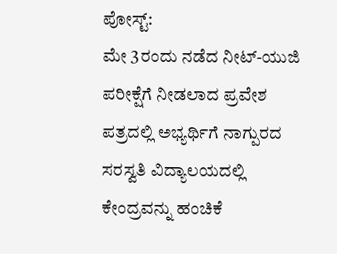ಪೋಸ್ಟ್:
ಮೇ 3ರಂದು ನಡೆದ ನೀಟ್-ಯುಜಿ ಪರೀಕ್ಷೆಗೆ ನೀಡಲಾದ ಪ್ರವೇಶ ಪತ್ರದಲ್ಲಿ ಅಭ್ಯರ್ಥಿಗೆ ನಾಗ್ಪುರದ ಸರಸ್ವತಿ ವಿದ್ಯಾಲಯದಲ್ಲಿ ಕೇಂದ್ರವನ್ನು ಹಂಚಿಕೆ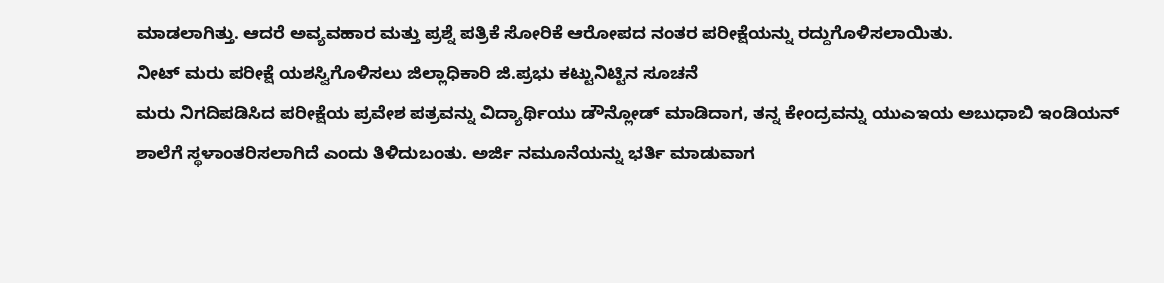ಮಾಡಲಾಗಿತ್ತು. ಆದರೆ ಅವ್ಯವಹಾರ ಮತ್ತು ಪ್ರಶ್ನೆ ಪತ್ರಿಕೆ ಸೋರಿಕೆ ಆರೋಪದ ನಂತರ ಪರೀಕ್ಷೆಯನ್ನು ರದ್ದುಗೊಳಿಸಲಾಯಿತು.
ನೀಟ್ ಮರು ಪರೀಕ್ಷೆ ಯಶಸ್ವಿಗೊಳಿಸಲು ಜಿಲ್ಲಾಧಿಕಾರಿ ಜಿ.ಪ್ರಭು ಕಟ್ಟುನಿಟ್ಟಿನ ಸೂಚನೆ
ಮರು ನಿಗದಿಪಡಿಸಿದ ಪರೀಕ್ಷೆಯ ಪ್ರವೇಶ ಪತ್ರವನ್ನು ವಿದ್ಯಾರ್ಥಿಯು ಡೌನ್ಲೋಡ್ ಮಾಡಿದಾಗ, ತನ್ನ ಕೇಂದ್ರವನ್ನು ಯುಎಇಯ ಅಬುಧಾಬಿ ಇಂಡಿಯನ್ ಶಾಲೆಗೆ ಸ್ಥಳಾಂತರಿಸಲಾಗಿದೆ ಎಂದು ತಿಳಿದುಬಂತು. ಅರ್ಜಿ ನಮೂನೆಯನ್ನು ಭರ್ತಿ ಮಾಡುವಾಗ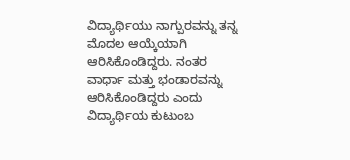ವಿದ್ಯಾರ್ಥಿಯು ನಾಗ್ಪುರವನ್ನು ತನ್ನ ಮೊದಲ ಆಯ್ಕೆಯಾಗಿ ಆರಿಸಿಕೊಂಡಿದ್ದರು. ನಂತರ ವಾರ್ಧಾ ಮತ್ತು ಭಂಡಾರವನ್ನು ಆರಿಸಿಕೊಂಡಿದ್ದರು ಎಂದು ವಿದ್ಯಾರ್ಥಿಯ ಕುಟುಂಬ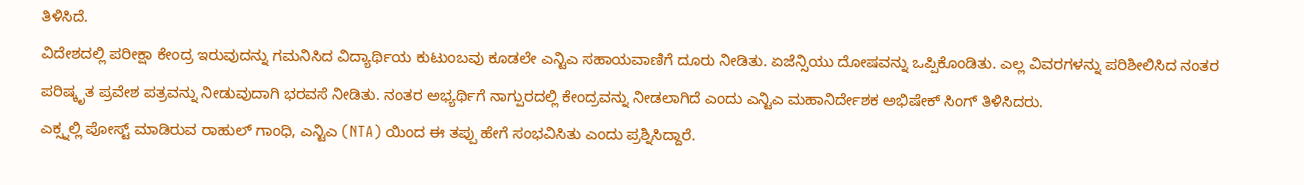ತಿಳಿಸಿದೆ.
ವಿದೇಶದಲ್ಲಿ ಪರೀಕ್ಷಾ ಕೇಂದ್ರ ಇರುವುದನ್ನು ಗಮನಿಸಿದ ವಿದ್ಯಾರ್ಥಿಯ ಕುಟುಂಬವು ಕೂಡಲೇ ಎನ್ಟಿಎ ಸಹಾಯವಾಣಿಗೆ ದೂರು ನೀಡಿತು. ಏಜೆನ್ಸಿಯು ದೋಷವನ್ನು ಒಪ್ಪಿಕೊಂಡಿತು. ಎಲ್ಲ ವಿವರಗಳನ್ನು ಪರಿಶೀಲಿಸಿದ ನಂತರ ಪರಿಷ್ಕೃತ ಪ್ರವೇಶ ಪತ್ರವನ್ನು ನೀಡುವುದಾಗಿ ಭರವಸೆ ನೀಡಿತು. ನಂತರ ಅಭ್ಯರ್ಥಿಗೆ ನಾಗ್ಪುರದಲ್ಲಿ ಕೇಂದ್ರವನ್ನು ನೀಡಲಾಗಿದೆ ಎಂದು ಎನ್ಟಿಎ ಮಹಾನಿರ್ದೇಶಕ ಅಭಿಷೇಕ್ ಸಿಂಗ್ ತಿಳಿಸಿದರು.
ಎಕ್ಸ್ನಲ್ಲಿ ಪೋಸ್ಟ್ ಮಾಡಿರುವ ರಾಹುಲ್ ಗಾಂಧಿ, ಎನ್ಟಿಎ (NTA) ಯಿಂದ ಈ ತಪ್ಪು ಹೇಗೆ ಸಂಭವಿಸಿತು ಎಂದು ಪ್ರಶ್ನಿಸಿದ್ದಾರೆ.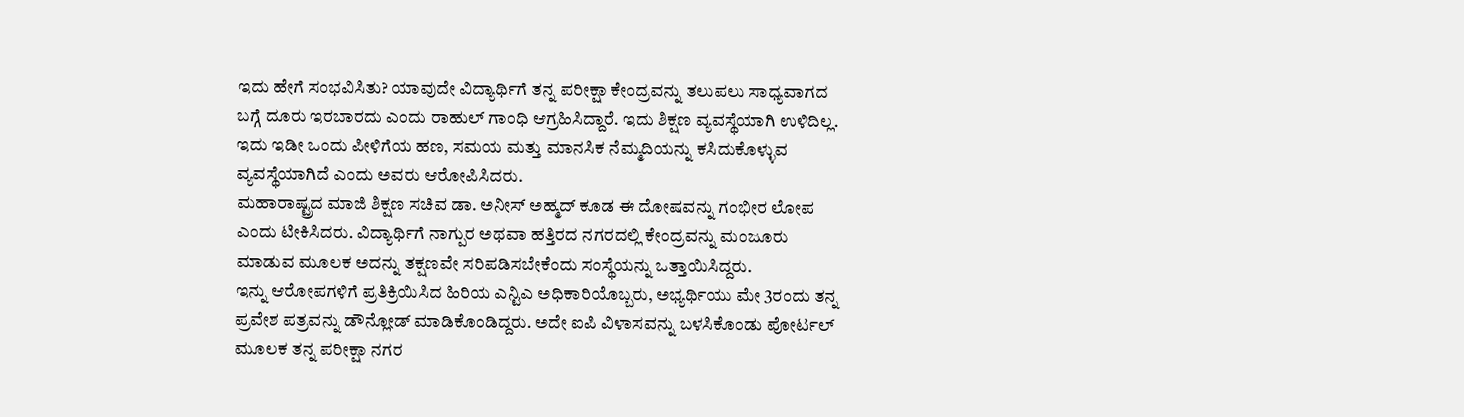ಇದು ಹೇಗೆ ಸಂಭವಿಸಿತು? ಯಾವುದೇ ವಿದ್ಯಾರ್ಥಿಗೆ ತನ್ನ ಪರೀಕ್ಷಾ ಕೇಂದ್ರವನ್ನು ತಲುಪಲು ಸಾಧ್ಯವಾಗದ ಬಗ್ಗೆ ದೂರು ಇರಬಾರದು ಎಂದು ರಾಹುಲ್ ಗಾಂಧಿ ಆಗ್ರಹಿಸಿದ್ದಾರೆ. ಇದು ಶಿಕ್ಷಣ ವ್ಯವಸ್ಥೆಯಾಗಿ ಉಳಿದಿಲ್ಲ. ಇದು ಇಡೀ ಒಂದು ಪೀಳಿಗೆಯ ಹಣ, ಸಮಯ ಮತ್ತು ಮಾನಸಿಕ ನೆಮ್ಮದಿಯನ್ನು ಕಸಿದುಕೊಳ್ಳುವ ವ್ಯವಸ್ಥೆಯಾಗಿದೆ ಎಂದು ಅವರು ಆರೋಪಿಸಿದರು.
ಮಹಾರಾಷ್ಟ್ರದ ಮಾಜಿ ಶಿಕ್ಷಣ ಸಚಿವ ಡಾ. ಅನೀಸ್ ಅಹ್ಮದ್ ಕೂಡ ಈ ದೋಷವನ್ನು ಗಂಭೀರ ಲೋಪ ಎಂದು ಟೀಕಿಸಿದರು. ವಿದ್ಯಾರ್ಥಿಗೆ ನಾಗ್ಪುರ ಅಥವಾ ಹತ್ತಿರದ ನಗರದಲ್ಲಿ ಕೇಂದ್ರವನ್ನು ಮಂಜೂರು ಮಾಡುವ ಮೂಲಕ ಅದನ್ನು ತಕ್ಷಣವೇ ಸರಿಪಡಿಸಬೇಕೆಂದು ಸಂಸ್ಥೆಯನ್ನು ಒತ್ತಾಯಿಸಿದ್ದರು.
ಇನ್ನು ಆರೋಪಗಳಿಗೆ ಪ್ರತಿಕ್ರಿಯಿಸಿದ ಹಿರಿಯ ಎನ್ಟಿಎ ಅಧಿಕಾರಿಯೊಬ್ಬರು, ಅಭ್ಯರ್ಥಿಯು ಮೇ 3ರಂದು ತನ್ನ ಪ್ರವೇಶ ಪತ್ರವನ್ನು ಡೌನ್ಲೋಡ್ ಮಾಡಿಕೊಂಡಿದ್ದರು. ಅದೇ ಐಪಿ ವಿಳಾಸವನ್ನು ಬಳಸಿಕೊಂಡು ಪೋರ್ಟಲ್ ಮೂಲಕ ತನ್ನ ಪರೀಕ್ಷಾ ನಗರ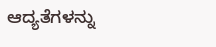ಆದ್ಯತೆಗಳನ್ನು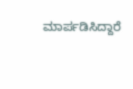ಮಾರ್ಪಡಿಸಿದ್ದಾರೆ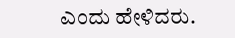ಎಂದು ಹೇಳಿದರು.